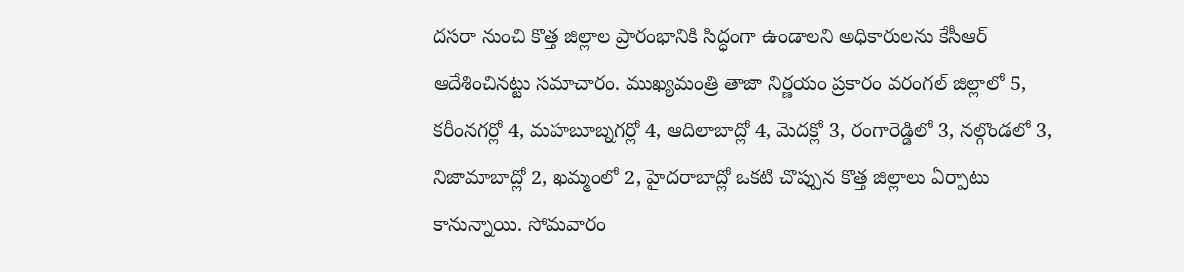దసరా నుంచి కొత్త జిల్లాల ప్రారంభానికి సిద్ధంగా ఉండాలని అధికారులను కేసీఆర్ ఆదేశించినట్టు సమాచారం. ముఖ్యమంత్రి తాజా నిర్ణయం ప్రకారం వరంగల్ జిల్లాలో 5, కరీంనగర్లో 4, మహబూబ్నగర్లో 4, ఆదిలాబాద్లో 4, మెదక్లో 3, రంగారెడ్డిలో 3, నల్గొండలో 3, నిజామాబాద్లో 2, ఖమ్మంలో 2, హైదరాబాద్లో ఒకటి చొప్పున కొత్త జిల్లాలు ఏర్పాటు కానున్నాయి. సోమవారం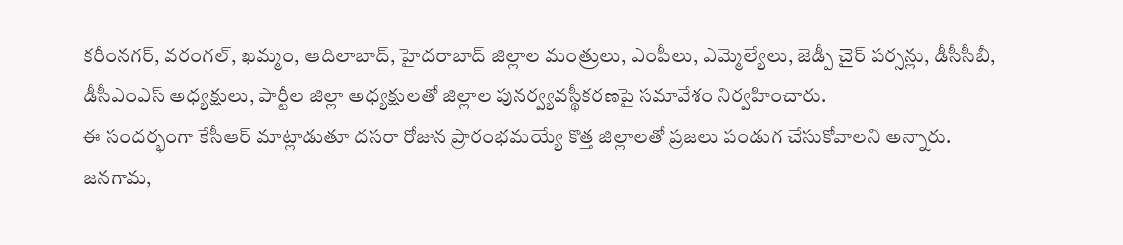కరీంనగర్, వరంగల్, ఖమ్మం, ఆదిలాబాద్, హైదరాబాద్ జిల్లాల మంత్రులు, ఎంపీలు, ఎమ్మెల్యేలు, జెడ్పీ చైర్ పర్సన్లు, డీసీసీబీ, డీసీఎంఎస్ అధ్యక్షులు, పార్టీల జిల్లా అధ్యక్షులతో జిల్లాల పునర్వ్యవస్థీకరణపై సమావేశం నిర్వహించారు.
ఈ సందర్భంగా కేసీఆర్ మాట్లాడుతూ దసరా రోజున ప్రారంభమయ్యే కొత్త జిల్లాలతో ప్రజలు పండుగ చేసుకోవాలని అన్నారు. జనగామ,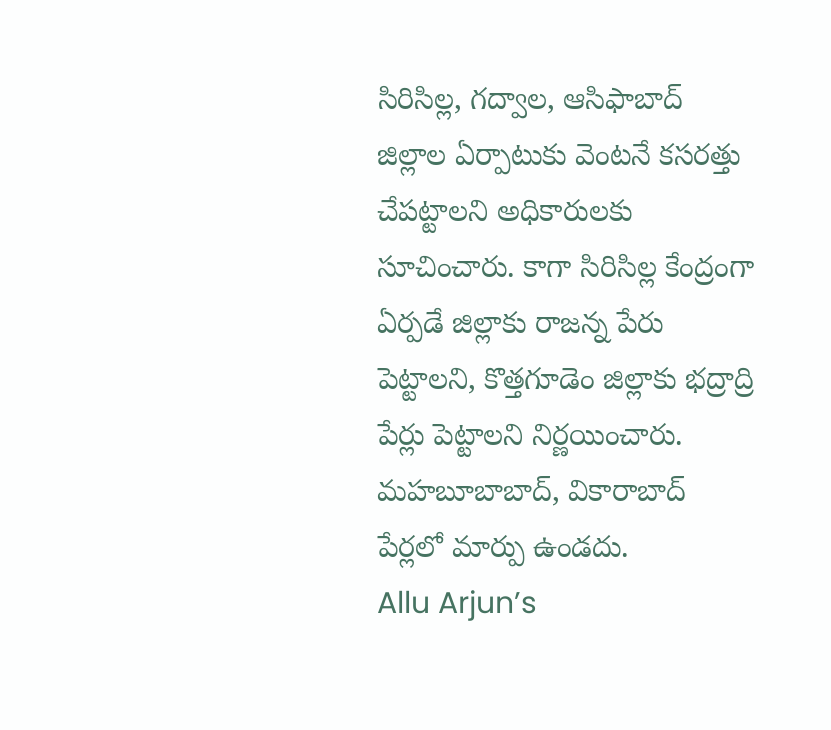సిరిసిల్ల, గద్వాల, ఆసిఫాబాద్ జిల్లాల ఏర్పాటుకు వెంటనే కసరత్తు చేపట్టాలని అధికారులకు సూచించారు. కాగా సిరిసిల్ల కేంద్రంగా ఏర్పడే జిల్లాకు రాజన్న పేరు పెట్టాలని, కొత్తగూడెం జిల్లాకు భద్రాద్రి పేర్లు పెట్టాలని నిర్ణయించారు. మహబూబాబాద్, వికారాబాద్ పేర్లలో మార్పు ఉండదు.
Allu Arjun’s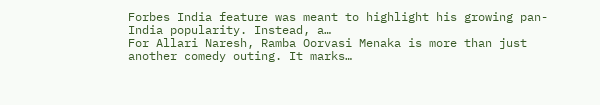Forbes India feature was meant to highlight his growing pan-India popularity. Instead, a…
For Allari Naresh, Ramba Oorvasi Menaka is more than just another comedy outing. It marks…